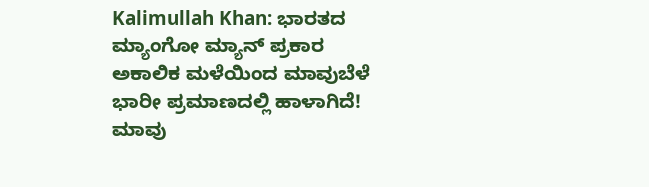Kalimullah Khan: ಭಾರತದ ಮ್ಯಾಂಗೋ ಮ್ಯಾನ್ ಪ್ರಕಾರ ಅಕಾಲಿಕ ಮಳೆಯಿಂದ ಮಾವುಬೆಳೆ ಭಾರೀ ಪ್ರಮಾಣದಲ್ಲಿ ಹಾಳಾಗಿದೆ!
ಮಾವು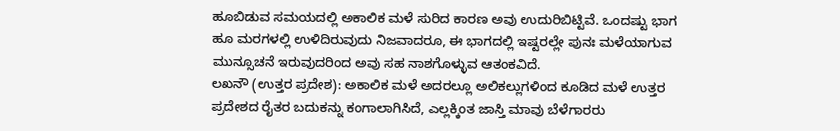ಹೂಬಿಡುವ ಸಮಯದಲ್ಲಿ ಅಕಾಲಿಕ ಮಳೆ ಸುರಿದ ಕಾರಣ ಅವು ಉದುರಿಬಿಟ್ಟಿವೆ. ಒಂದಷ್ಟು ಭಾಗ ಹೂ ಮರಗಳಲ್ಲಿ ಉಳಿದಿರುವುದು ನಿಜವಾದರೂ, ಈ ಭಾಗದಲ್ಲಿ ಇಷ್ಟರಲ್ಲೇ ಪುನಃ ಮಳೆಯಾಗುವ ಮುನ್ಸೂಚನೆ ಇರುವುದರಿಂದ ಅವು ಸಹ ನಾಶಗೊಳ್ಳುವ ಆತಂಕವಿದೆ.
ಲಖನೌ (ಉತ್ತರ ಪ್ರದೇಶ): ಅಕಾಲಿಕ ಮಳೆ ಅದರಲ್ಲೂ ಅಲಿಕಲ್ಲುಗಳಿಂದ ಕೂಡಿದ ಮಳೆ ಉತ್ತರ ಪ್ರದೇಶದ ರೈತರ ಬದುಕನ್ನು ಕಂಗಾಲಾಗಿಸಿದೆ, ಎಲ್ಲಕ್ಕಿಂತ ಜಾಸ್ತಿ ಮಾವು ಬೆಳೆಗಾರರು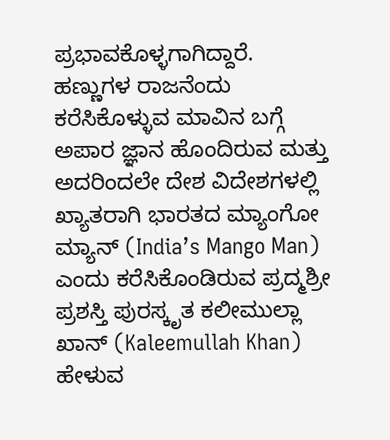ಪ್ರಭಾವಕೊಳ್ಳಗಾಗಿದ್ದಾರೆ. ಹಣ್ಣುಗಳ ರಾಜನೆಂದು ಕರೆಸಿಕೊಳ್ಳುವ ಮಾವಿನ ಬಗ್ಗೆ ಅಪಾರ ಜ್ಞಾನ ಹೊಂದಿರುವ ಮತ್ತು ಅದರಿಂದಲೇ ದೇಶ ವಿದೇಶಗಳಲ್ಲಿ ಖ್ಯಾತರಾಗಿ ಭಾರತದ ಮ್ಯಾಂಗೋ ಮ್ಯಾನ್ (India’s Mango Man) ಎಂದು ಕರೆಸಿಕೊಂಡಿರುವ ಪ್ರದ್ಮಶ್ರೀ ಪ್ರಶಸ್ತಿ ಪುರಸ್ಕೃತ ಕಲೀಮುಲ್ಲಾ ಖಾನ್ (Kaleemullah Khan) ಹೇಳುವ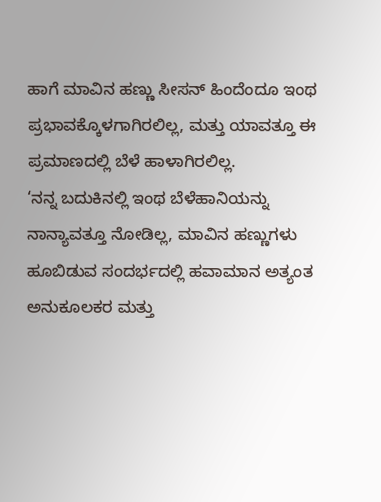ಹಾಗೆ ಮಾವಿನ ಹಣ್ಣು ಸೀಸನ್ ಹಿಂದೆಂದೂ ಇಂಥ ಪ್ರಭಾವಕ್ಕೊಳಗಾಗಿರಲಿಲ್ಲ, ಮತ್ತು ಯಾವತ್ತೂ ಈ ಪ್ರಮಾಣದಲ್ಲಿ ಬೆಳೆ ಹಾಳಾಗಿರಲಿಲ್ಲ.
‘ನನ್ನ ಬದುಕಿನಲ್ಲಿ ಇಂಥ ಬೆಳೆಹಾನಿಯನ್ನು ನಾನ್ಯಾವತ್ತೂ ನೋಡಿಲ್ಲ, ಮಾವಿನ ಹಣ್ಣುಗಳು ಹೂಬಿಡುವ ಸಂದರ್ಭದಲ್ಲಿ ಹವಾಮಾನ ಅತ್ಯಂತ ಅನುಕೂಲಕರ ಮತ್ತು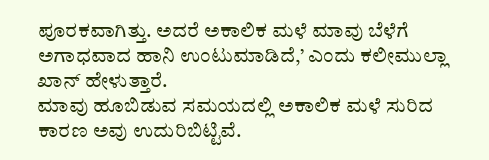ಪೂರಕವಾಗಿತ್ತು. ಅದರೆ ಅಕಾಲಿಕ ಮಳೆ ಮಾವು ಬೆಳೆಗೆ ಅಗಾಧವಾದ ಹಾನಿ ಉಂಟುಮಾಡಿದೆ,’ ಎಂದು ಕಲೀಮುಲ್ಲಾ ಖಾನ್ ಹೇಳುತ್ತಾರೆ.
ಮಾವು ಹೂಬಿಡುವ ಸಮಯದಲ್ಲಿ ಅಕಾಲಿಕ ಮಳೆ ಸುರಿದ ಕಾರಣ ಅವು ಉದುರಿಬಿಟ್ಟಿವೆ.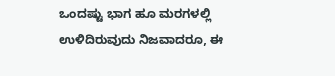ಒಂದಷ್ಟು ಭಾಗ ಹೂ ಮರಗಳಲ್ಲಿ ಉಳಿದಿರುವುದು ನಿಜವಾದರೂ, ಈ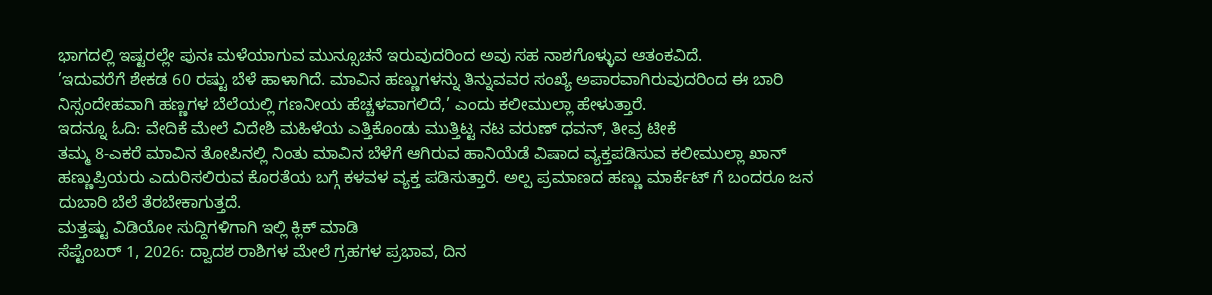ಭಾಗದಲ್ಲಿ ಇಷ್ಟರಲ್ಲೇ ಪುನಃ ಮಳೆಯಾಗುವ ಮುನ್ಸೂಚನೆ ಇರುವುದರಿಂದ ಅವು ಸಹ ನಾಶಗೊಳ್ಳುವ ಆತಂಕವಿದೆ.
’ಇದುವರೆಗೆ ಶೇಕಡ 60 ರಷ್ಟು ಬೆಳೆ ಹಾಳಾಗಿದೆ. ಮಾವಿನ ಹಣ್ಣುಗಳನ್ನು ತಿನ್ನುವವರ ಸಂಖ್ಯೆ ಅಪಾರವಾಗಿರುವುದರಿಂದ ಈ ಬಾರಿ ನಿಸ್ಸಂದೇಹವಾಗಿ ಹಣ್ಣಗಳ ಬೆಲೆಯಲ್ಲಿ ಗಣನೀಯ ಹೆಚ್ಚಳವಾಗಲಿದೆ,’ ಎಂದು ಕಲೀಮುಲ್ಲಾ ಹೇಳುತ್ತಾರೆ.
ಇದನ್ನೂ ಓದಿ: ವೇದಿಕೆ ಮೇಲೆ ವಿದೇಶಿ ಮಹಿಳೆಯ ಎತ್ತಿಕೊಂಡು ಮುತ್ತಿಟ್ಟ ನಟ ವರುಣ್ ಧವನ್, ತೀವ್ರ ಟೀಕೆ
ತಮ್ಮ 8-ಎಕರೆ ಮಾವಿನ ತೋಪಿನಲ್ಲಿ ನಿಂತು ಮಾವಿನ ಬೆಳೆಗೆ ಆಗಿರುವ ಹಾನಿಯೆಡೆ ವಿಷಾದ ವ್ಯಕ್ತಪಡಿಸುವ ಕಲೀಮುಲ್ಲಾ ಖಾನ್ ಹಣ್ಣುಪ್ರಿಯರು ಎದುರಿಸಲಿರುವ ಕೊರತೆಯ ಬಗ್ಗೆ ಕಳವಳ ವ್ಯಕ್ತ ಪಡಿಸುತ್ತಾರೆ. ಅಲ್ಪ ಪ್ರಮಾಣದ ಹಣ್ಣು ಮಾರ್ಕೆಟ್ ಗೆ ಬಂದರೂ ಜನ ದುಬಾರಿ ಬೆಲೆ ತೆರಬೇಕಾಗುತ್ತದೆ.
ಮತ್ತಷ್ಟು ವಿಡಿಯೋ ಸುದ್ದಿಗಳಿಗಾಗಿ ಇಲ್ಲಿ ಕ್ಲಿಕ್ ಮಾಡಿ
ಸೆಪ್ಟೆಂಬರ್ 1, 2026: ದ್ವಾದಶ ರಾಶಿಗಳ ಮೇಲೆ ಗ್ರಹಗಳ ಪ್ರಭಾವ, ದಿನ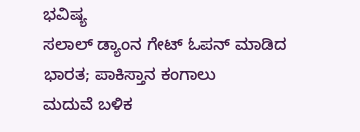ಭವಿಷ್ಯ
ಸಲಾಲ್ ಡ್ಯಾಂನ ಗೇಟ್ ಓಪನ್ ಮಾಡಿದ ಭಾರತ; ಪಾಕಿಸ್ತಾನ ಕಂಗಾಲು
ಮದುವೆ ಬಳಿಕ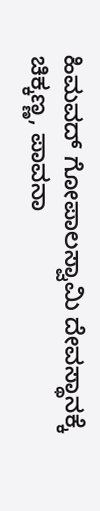ಹಿಮವದ್ ಗೋಪಾಲಸ್ವಾಮಿ ದೇವಸ್ಥಾನಕ್ಕೆ ಚಿಕ್ಕಣ್ಣ, ಪಾವನಾ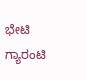ಭೇಟಿ
ಗ್ಯಾರಂಟಿ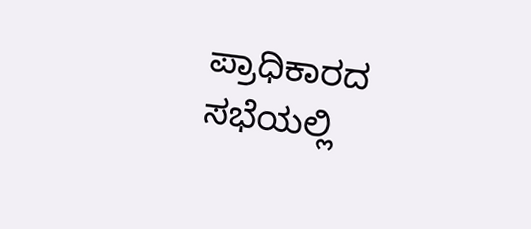ಪ್ರಾಧಿಕಾರದ ಸಭೆಯಲ್ಲಿ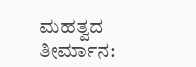ಮಹತ್ವದ ತೀರ್ಮಾನ: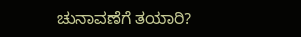ಚುನಾವಣೆಗೆ ತಯಾರಿ?